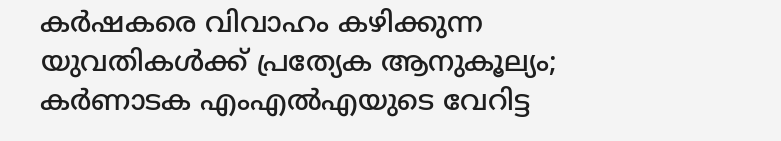കർഷകരെ വിവാഹം കഴിക്കുന്ന യുവതികൾക്ക് പ്രത്യേക ആനുകൂല്യം; കർണാടക എംഎൽഎയുടെ വേറിട്ട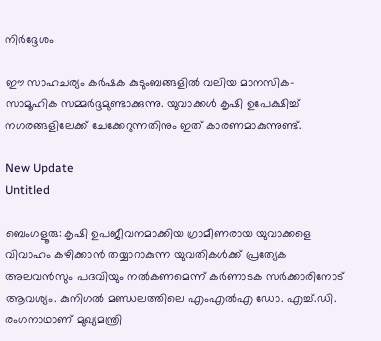നിർദ്ദേശം

ഈ സാഹചര്യം കര്‍ഷക കുടുംബങ്ങളില്‍ വലിയ മാനസിക-സാമൂഹിക സമ്മര്‍ദ്ദമുണ്ടാക്കുന്നു. യുവാക്കള്‍ കൃഷി ഉപേക്ഷിച്ച് നഗരങ്ങളിലേക്ക് ചേക്കേറുന്നതിനും ഇത് കാരണമാകുന്നുണ്ട്.

New Update
Untitled

ബെംഗളൂരു: കൃഷി ഉപജീവനമാക്കിയ ഗ്രാമീണരായ യുവാക്കളെ വിവാഹം കഴിക്കാന്‍ തയ്യാറാകുന്ന യുവതികള്‍ക്ക് പ്രത്യേക അലവന്‍സും പദവിയും നല്‍കണമെന്ന് കര്‍ണാടക സര്‍ക്കാരിനോട് ആവശ്യം. കുനിഗല്‍ മണ്ഡലത്തിലെ എംഎല്‍എ ഡോ. എച്ച്.ഡി. രംഗനാഥാണ് മുഖ്യമന്ത്രി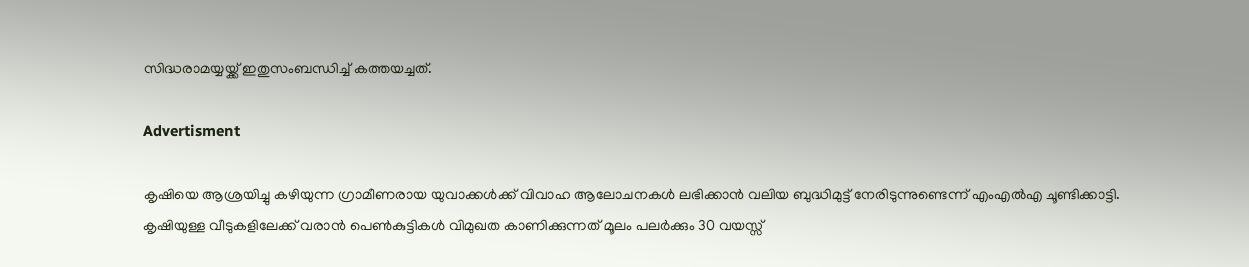സിദ്ധരാമയ്യയ്ക്ക് ഇതുസംബന്ധിച്ച് കത്തയച്ചത്.

Advertisment

കൃഷിയെ ആശ്രയിച്ചു കഴിയുന്ന ഗ്രാമീണരായ യുവാക്കള്‍ക്ക് വിവാഹ ആലോചനകള്‍ ലഭിക്കാന്‍ വലിയ ബുദ്ധിമുട്ട് നേരിടുന്നുണ്ടെന്ന് എംഎല്‍എ ചൂണ്ടിക്കാട്ടി. കൃഷിയുള്ള വീടുകളിലേക്ക് വരാന്‍ പെണ്‍കുട്ടികള്‍ വിമുഖത കാണിക്കുന്നത് മൂലം പലര്‍ക്കും 30 വയസ്സ്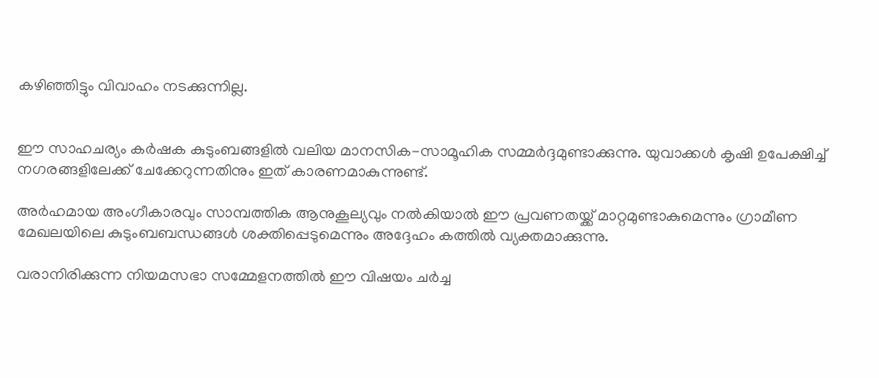കഴിഞ്ഞിട്ടും വിവാഹം നടക്കുന്നില്ല.


ഈ സാഹചര്യം കര്‍ഷക കുടുംബങ്ങളില്‍ വലിയ മാനസിക-സാമൂഹിക സമ്മര്‍ദ്ദമുണ്ടാക്കുന്നു. യുവാക്കള്‍ കൃഷി ഉപേക്ഷിച്ച് നഗരങ്ങളിലേക്ക് ചേക്കേറുന്നതിനും ഇത് കാരണമാകുന്നുണ്ട്.

അര്‍ഹമായ അംഗീകാരവും സാമ്പത്തിക ആനുകൂല്യവും നല്‍കിയാല്‍ ഈ പ്രവണതയ്ക്ക് മാറ്റമുണ്ടാകുമെന്നും ഗ്രാമീണ മേഖലയിലെ കുടുംബബന്ധങ്ങള്‍ ശക്തിപ്പെടുമെന്നും അദ്ദേഹം കത്തില്‍ വ്യക്തമാക്കുന്നു.

വരാനിരിക്കുന്ന നിയമസഭാ സമ്മേളനത്തില്‍ ഈ വിഷയം ചര്‍ച്ച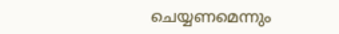ചെയ്യണമെന്നും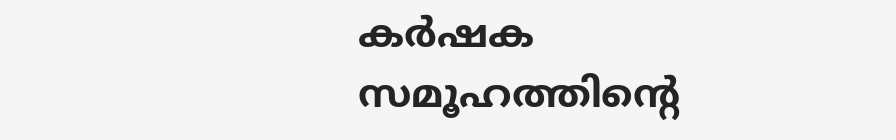കര്‍ഷക സമൂഹത്തിന്റെ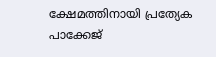ക്ഷേമത്തിനായി പ്രത്യേക പാക്കേജ്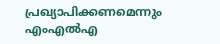പ്രഖ്യാപിക്കണമെന്നും എംഎല്‍എ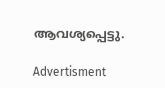ആവശ്യപ്പെട്ടു.

Advertisment